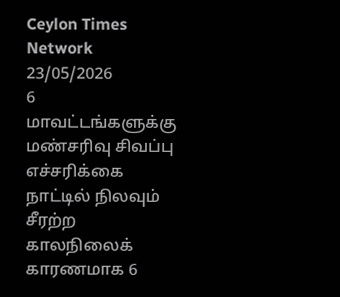Ceylon Times Network
23/05/2026
6 மாவட்டங்களுக்கு மண்சரிவு சிவப்பு எச்சரிக்கை
நாட்டில் நிலவும் சீரற்ற காலநிலைக் காரணமாக 6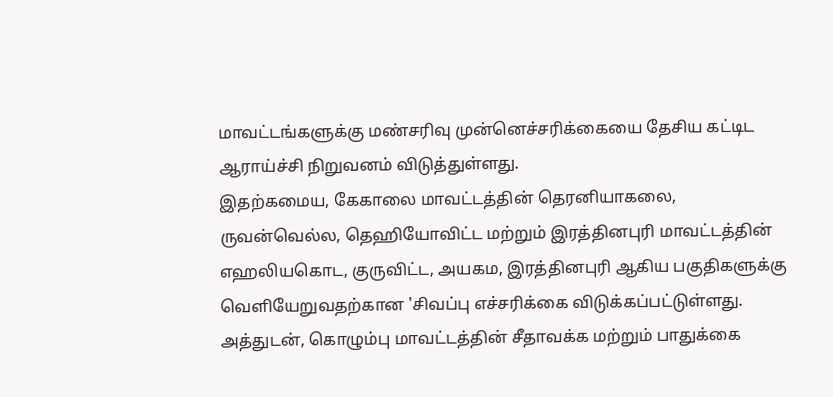மாவட்டங்களுக்கு மண்சரிவு முன்னெச்சரிக்கையை தேசிய கட்டிட ஆராய்ச்சி நிறுவனம் விடுத்துள்ளது.
இதற்கமைய, கேகாலை மாவட்டத்தின் தெரனியாகலை, ருவன்வெல்ல, தெஹியோவிட்ட மற்றும் இரத்தினபுரி மாவட்டத்தின் எஹலியகொட, குருவிட்ட, அயகம, இரத்தினபுரி ஆகிய பகுதிகளுக்கு வெளியேறுவதற்கான 'சிவப்பு எச்சரிக்கை விடுக்கப்பட்டுள்ளது.
அத்துடன், கொழும்பு மாவட்டத்தின் சீதாவக்க மற்றும் பாதுக்கை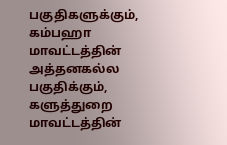பகுதிகளுக்கும், கம்பஹா மாவட்டத்தின் அத்தனகல்ல பகுதிக்கும், களுத்துறை மாவட்டத்தின்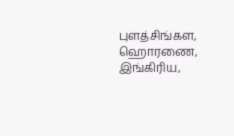புளத்சிங்கள, ஹொரணை, இங்கிரிய,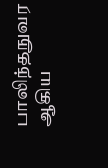பாலிந்தநுவர ஆகிய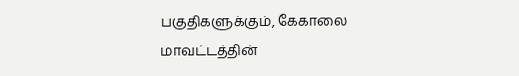பகுதிகளுக்கும், கேகாலை மாவட்டத்தின்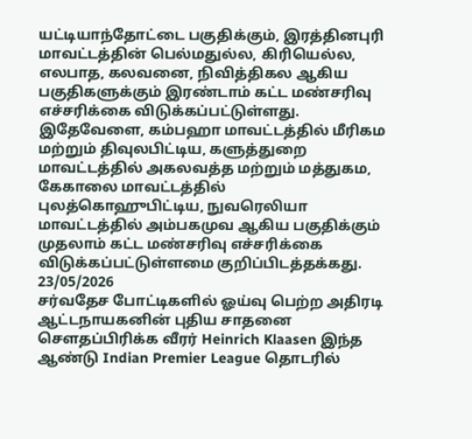யட்டியாந்தோட்டை பகுதிக்கும், இரத்தினபுரி மாவட்டத்தின் பெல்மதுல்ல, கிரியெல்ல, எலபாத, கலவனை, நிவித்திகல ஆகிய பகுதிகளுக்கும் இரண்டாம் கட்ட மண்சரிவு எச்சரிக்கை விடுக்கப்பட்டுள்ளது.
இதேவேளை, கம்பஹா மாவட்டத்தில் மீரிகம மற்றும் திவுலபிட்டிய, களுத்துறை மாவட்டத்தில் அகலவத்த மற்றும் மத்துகம, கேகாலை மாவட்டத்தில் புலத்கொஹுபிட்டிய, நுவரெலியா மாவட்டத்தில் அம்பகமுவ ஆகிய பகுதிக்கும் முதலாம் கட்ட மண்சரிவு எச்சரிக்கை விடுக்கப்பட்டுள்ளமை குறிப்பிடத்தக்கது.
23/05/2026
சர்வதேச போட்டிகளில் ஓய்வு பெற்ற அதிரடி ஆட்டநாயகனின் புதிய சாதனை
சௌதப்பிரிக்க வீரர் Heinrich Klaasen இந்த ஆண்டு Indian Premier League தொடரில்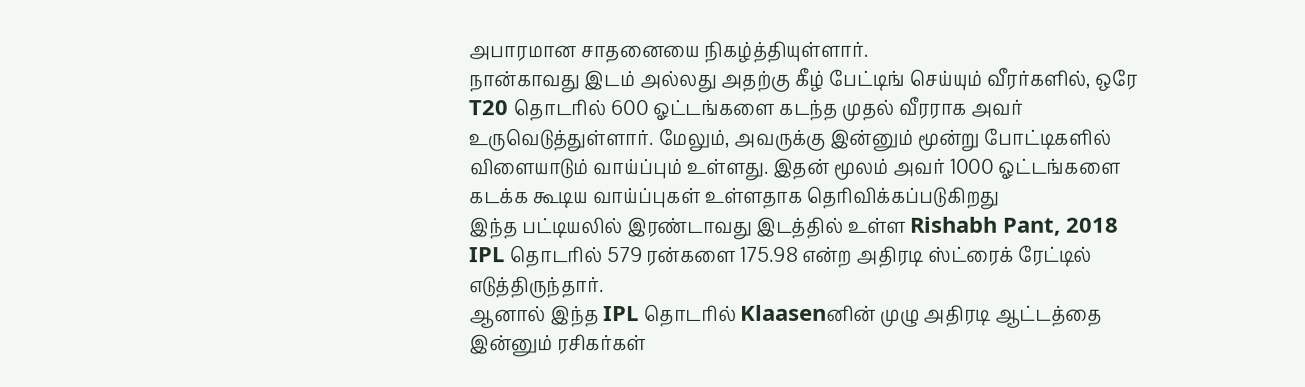அபாரமான சாதனையை நிகழ்த்தியுள்ளார்.
நான்காவது இடம் அல்லது அதற்கு கீழ் பேட்டிங் செய்யும் வீரர்களில், ஒரே T20 தொடரில் 600 ஓட்டங்களை கடந்த முதல் வீரராக அவர் உருவெடுத்துள்ளார். மேலும், அவருக்கு இன்னும் மூன்று போட்டிகளில் விளையாடும் வாய்ப்பும் உள்ளது. இதன் மூலம் அவர் 1000 ஓட்டங்களை கடக்க கூடிய வாய்ப்புகள் உள்ளதாக தெரிவிக்கப்படுகிறது
இந்த பட்டியலில் இரண்டாவது இடத்தில் உள்ள Rishabh Pant, 2018 IPL தொடரில் 579 ரன்களை 175.98 என்ற அதிரடி ஸ்ட்ரைக் ரேட்டில் எடுத்திருந்தார்.
ஆனால் இந்த IPL தொடரில் Klaasenனின் முழு அதிரடி ஆட்டத்தை இன்னும் ரசிகர்கள்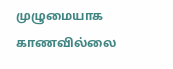முழுமையாக காணவில்லை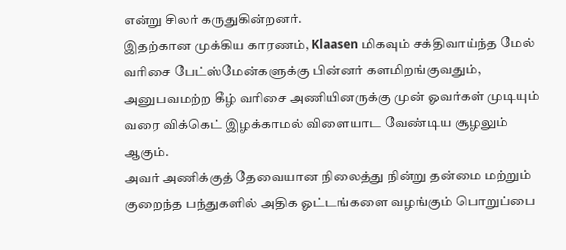என்று சிலர் கருதுகின்றனர்.
இதற்கான முக்கிய காரணம், Klaasen மிகவும் சக்திவாய்ந்த மேல் வரிசை பேட்ஸ்மேன்களுக்கு பின்னர் களமிறங்குவதும், அனுபவமற்ற கீழ் வரிசை அணியினருக்கு முன் ஓவர்கள் முடியும் வரை விக்கெட் இழக்காமல் விளையாட வேண்டிய சூழலும் ஆகும்.
அவர் அணிக்குத் தேவையான நிலைத்து நின்று தன்மை மற்றும் குறைந்த பந்துகளில் அதிக ஓட்டங்களை வழங்கும் பொறுப்பை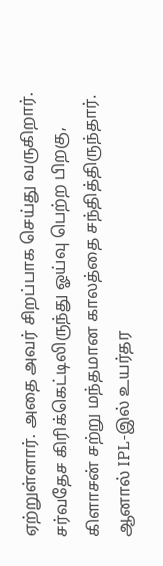ஏற்றுள்ளார். அதை அவர் சிறப்பாக செய்து வருகிறார்.
சர்வதேச கிரிக்கெட்டிலிருந்து ஓய்வு பெற்ற பிறகு, கிளாசன் சற்று மந்தமான காலத்தை சந்தித்திருந்தார். ஆனால் IPL-இல் உயர்தர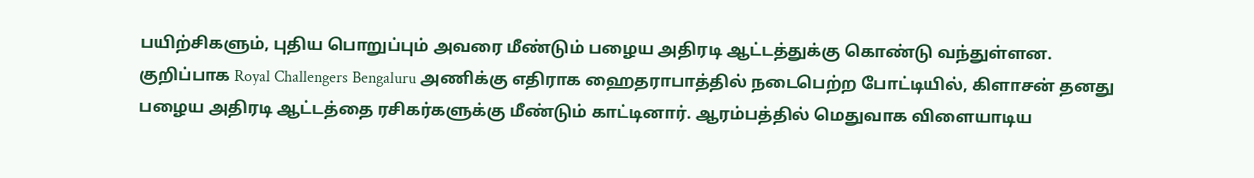பயிற்சிகளும், புதிய பொறுப்பும் அவரை மீண்டும் பழைய அதிரடி ஆட்டத்துக்கு கொண்டு வந்துள்ளன.
குறிப்பாக Royal Challengers Bengaluru அணிக்கு எதிராக ஹைதராபாத்தில் நடைபெற்ற போட்டியில், கிளாசன் தனது பழைய அதிரடி ஆட்டத்தை ரசிகர்களுக்கு மீண்டும் காட்டினார். ஆரம்பத்தில் மெதுவாக விளையாடிய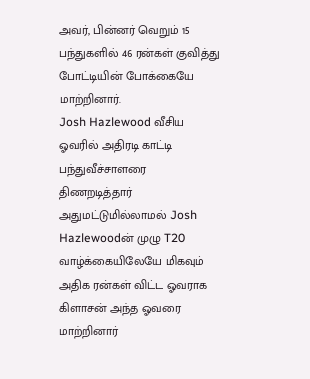அவர், பின்னர் வெறும் 15 பந்துகளில் 46 ரன்கள் குவித்து போட்டியின் போக்கையே மாற்றினார்.
Josh Hazlewood வீசிய ஓவரில் அதிரடி காட்டி பந்துவீச்சாளரை திணறடித்தார் அதுமட்டுமில்லாமல் Josh Hazlewoodன் முழு T20 வாழ்க்கையிலேயே மிகவும் அதிக ரன்கள் விட்ட ஓவராக கிளாசன் அந்த ஓவரை மாற்றினார்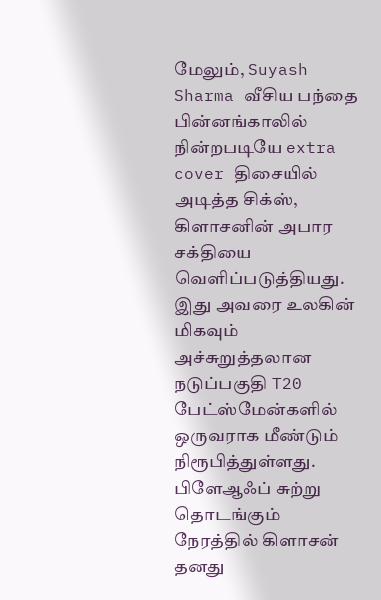மேலும், Suyash Sharma வீசிய பந்தை பின்னங்காலில் நின்றபடியே extra cover திசையில் அடித்த சிக்ஸ், கிளாசனின் அபார சக்தியை வெளிப்படுத்தியது. இது அவரை உலகின் மிகவும் அச்சுறுத்தலான நடுப்பகுதி T20 பேட்ஸ்மேன்களில் ஒருவராக மீண்டும் நிரூபித்துள்ளது.
பிளேஆஃப் சுற்று தொடங்கும் நேரத்தில் கிளாசன் தனது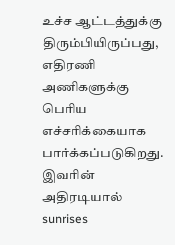உச்ச ஆட்டத்துக்கு திரும்பியிருப்பது, எதிரணி அணிகளுக்கு பெரிய எச்சரிக்கையாக பார்க்கப்படுகிறது.
இவரின் அதிரடியால் sunrises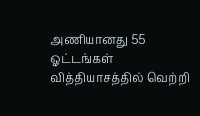அணியானது 55 ஓட்டங்கள் வித்தியாசத்தில் வெற்றி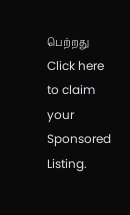பெற்றது
Click here to claim your Sponsored Listing.